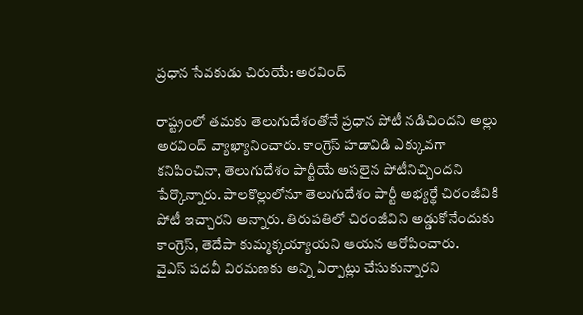ప్రధాన సేవకుడు చిరుయే: అరవింద్

రాష్ట్రంలో తమకు తెలుగుదేశంతోనే ప్రధాన పోటీ నడిచిందని అల్లు అరవింద్ వ్యాఖ్యానించారు. కాంగ్రెస్ హడావిడి ఎక్కువగా కనిపించినా, తెలుగుదేశం పార్టీయే అసలైన పోటీనిచ్చిందని పేర్కొన్నారు. పాలకొల్లులోనూ తెలుగుదేశం పార్టీ అభ్యర్థే చిరంజీవికి పోటీ ఇచ్చారని అన్నారు. తిరుపతిలో చిరంజీవిని అడ్డుకోనేందుకు కాంగ్రెస్, తెదేపా కుమ్మక్కయ్యాయని ఆయన ఆరోపించారు.
వైఎస్ పదవీ విరమణకు అన్ని ఏర్పాట్లు చేసుకున్నారని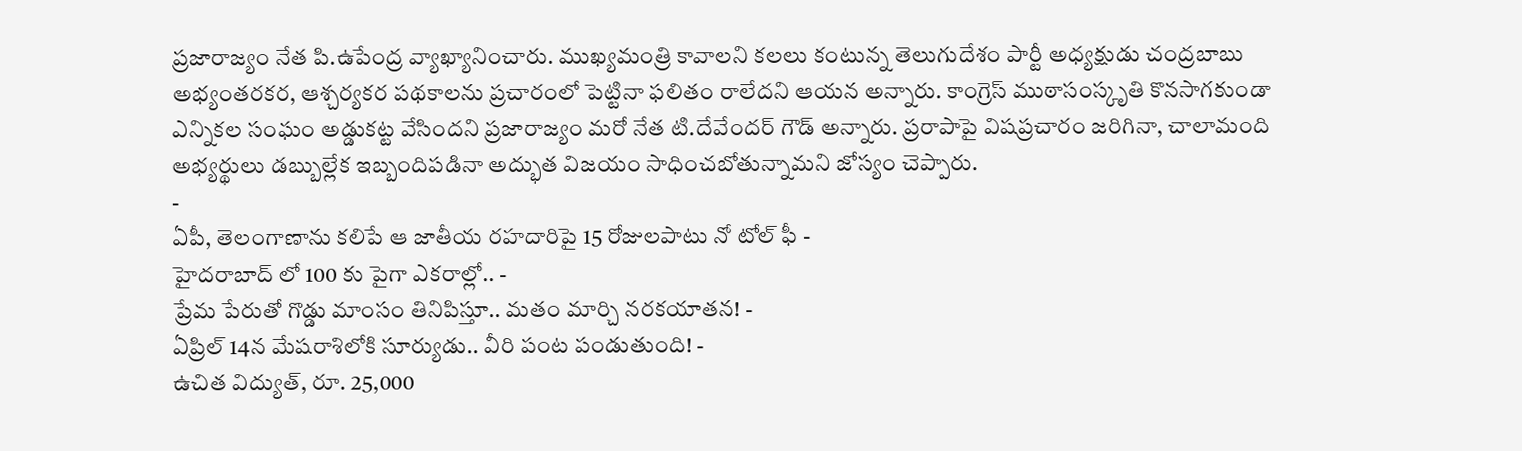ప్రజారాజ్యం నేత పి.ఉపేంద్ర వ్యాఖ్యానించారు. ముఖ్యమంత్రి కావాలని కలలు కంటున్న తెలుగుదేశం పార్టీ అధ్యక్షుడు చంద్రబాబు అభ్యంతరకర, ఆశ్చర్యకర పథకాలను ప్రచారంలో పెట్టినా ఫలితం రాలేదని ఆయన అన్నారు. కాంగ్రెస్ ముఠాసంస్కృతి కొనసాగకుండా ఎన్నికల సంఘం అడ్డుకట్ట వేసిందని ప్రజారాజ్యం మరో నేత టి.దేవేందర్ గౌడ్ అన్నారు. ప్రరాపాపై విషప్రచారం జరిగినా, చాలామంది అభ్యర్థులు డబ్బుల్లేక ఇబ్బందిపడినా అద్భుత విజయం సాధించబోతున్నామని జోస్యం చెప్పారు.
-
ఏపీ, తెలంగాణాను కలిపే ఆ జాతీయ రహదారిపై 15 రోజులపాటు నో టోల్ ఫీ -
హైదరాబాద్ లో 100 కు పైగా ఎకరాల్లో.. -
ప్రేమ పేరుతో గొడ్డు మాంసం తినిపిస్తూ.. మతం మార్చి నరకయాతన! -
ఏప్రిల్ 14న మేషరాశిలోకి సూర్యుడు.. వీరి పంట పండుతుంది! -
ఉచిత విద్యుత్, రూ. 25,000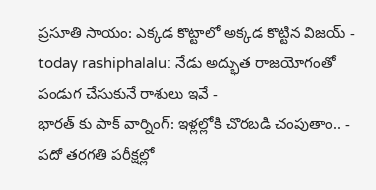ప్రసూతి సాయం: ఎక్కడ కొట్టాలో అక్కడ కొట్టిన విజయ్ -
today rashiphalalu: నేడు అద్భుత రాజయోగంతో పండుగ చేసుకునే రాశులు ఇవే -
భారత్ కు పాక్ వార్నింగ్: ఇళ్లల్లోకి చొరబడి చంపుతాం.. -
పదో తరగతి పరీక్షల్లో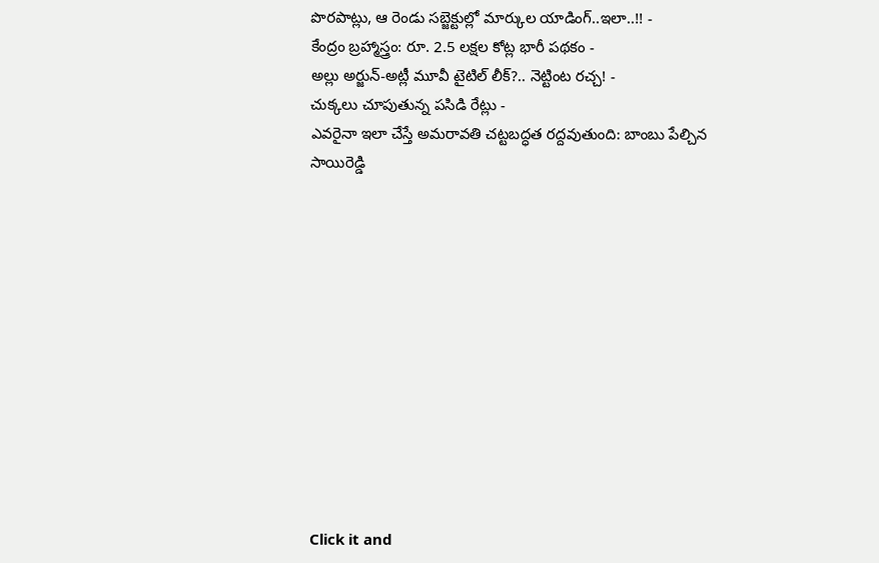పొరపాట్లు, ఆ రెండు సబ్జెక్టుల్లో మార్కుల యాడింగ్..ఇలా..!! -
కేంద్రం బ్రహ్మాస్త్రం: రూ. 2.5 లక్షల కోట్ల భారీ పథకం -
అల్లు అర్జున్-అట్లీ మూవీ టైటిల్ లీక్?.. నెట్టింట రచ్చ! -
చుక్కలు చూపుతున్న పసిడి రేట్లు -
ఎవరైనా ఇలా చేస్తే అమరావతి చట్టబద్ధత రద్దవుతుంది: బాంబు పేల్చిన సాయిరెడ్డి












Click it and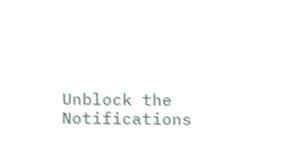Unblock the Notifications